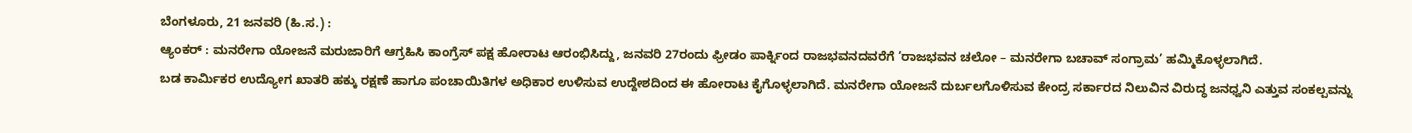ಬೆಂಗಳೂರು, 21 ಜನವರಿ (ಹಿ.ಸ.) :
ಆ್ಯಂಕರ್ : ಮನರೇಗಾ ಯೋಜನೆ ಮರುಜಾರಿಗೆ ಆಗ್ರಹಿಸಿ ಕಾಂಗ್ರೆಸ್ ಪಕ್ಷ ಹೋರಾಟ ಆರಂಭಿಸಿದ್ದು, ಜನವರಿ 27ರಂದು ಫ್ರೀಡಂ ಪಾರ್ಕ್ನಿಂದ ರಾಜಭವನದವರೆಗೆ ‘ರಾಜಭವನ ಚಲೋ – ಮನರೇಗಾ ಬಚಾವ್ ಸಂಗ್ರಾಮ’ ಹಮ್ಮಿಕೊಳ್ಳಲಾಗಿದೆ.
ಬಡ ಕಾರ್ಮಿಕರ ಉದ್ಯೋಗ ಖಾತರಿ ಹಕ್ಕು ರಕ್ಷಣೆ ಹಾಗೂ ಪಂಚಾಯಿತಿಗಳ ಅಧಿಕಾರ ಉಳಿಸುವ ಉದ್ದೇಶದಿಂದ ಈ ಹೋರಾಟ ಕೈಗೊಳ್ಳಲಾಗಿದೆ. ಮನರೇಗಾ ಯೋಜನೆ ದುರ್ಬಲಗೊಳಿಸುವ ಕೇಂದ್ರ ಸರ್ಕಾರದ ನಿಲುವಿನ ವಿರುದ್ಧ ಜನಧ್ವನಿ ಎತ್ತುವ ಸಂಕಲ್ಪವನ್ನು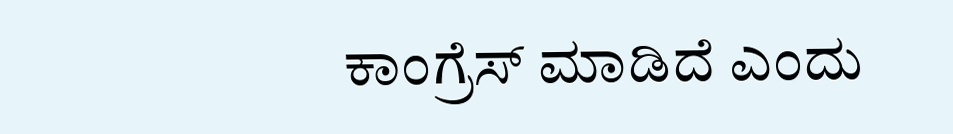ಕಾಂಗ್ರೆಸ್ ಮಾಡಿದೆ ಎಂದು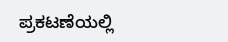ಪ್ರಕಟಣೆಯಲ್ಲಿ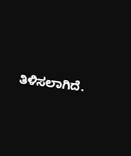ತಿಳಿಸಲಾಗಿದೆ.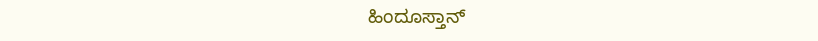ಹಿಂದೂಸ್ತಾನ್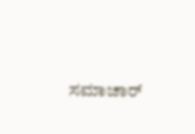ಸಮಾಚಾರ್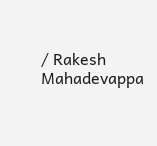/ Rakesh Mahadevappa